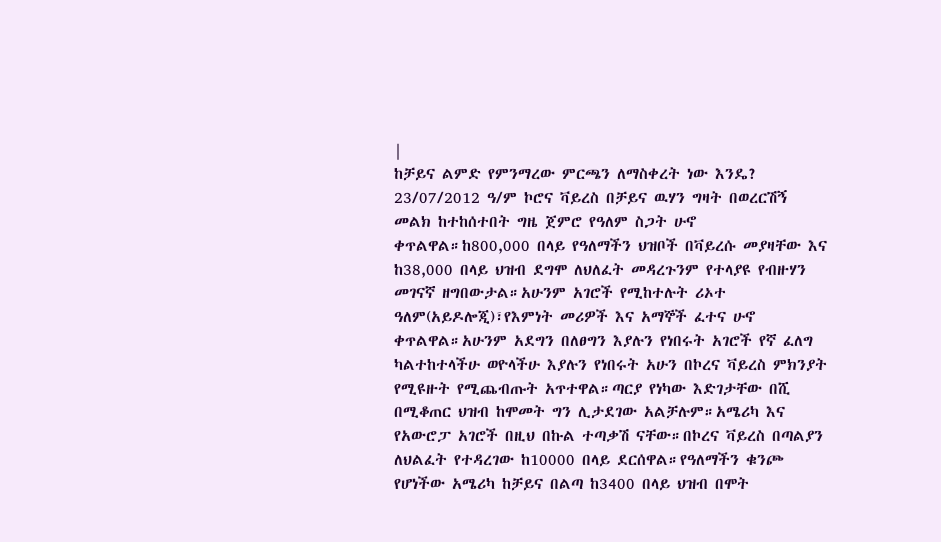|
ከቻይና ልምድ የምንማረው ምርጫን ለማስቀረት ነው እንዴ? 23/07/2012 ዓ/ም ኮሮና ቫይረስ በቻይና ዉሃን ግዛት በወረርሽኝ መልክ ከተከሰተበት ግዜ ጀምሮ የዓለም ስጋት ሁኖ ቀጥልዋል።ከ800,000 በላይ የዓለማችን ህዝቦች በቫይረሱ መያዛቸው እና ከ38,000 በላይ ህዝብ ደግሞ ለህለፈት መዳረጉንም የተላያዩ የብዙሃን መገናኛ ዘግበውታል።አሁንም አገሮች የሚከተሉት ሪኦተ ዓለም(አይዶሎጂ)፣የእምነት መሪዎች እና አማኞች ፈተና ሁኖ ቀጥልዋል።አሁንም አደግን በለፀግን እያሉን የነበሩት አገሮች የኛ ፈለግ ካልተከተላችሁ ወዮላችሁ እያሉን የነበሩት አሁን በኮረና ቫይረስ ምክንያት የሚዩዙት የሚጨብጡት አጥተዋል።ጣርያ የነካው እድገታቸው በሺ በሚቆጠር ህዝብ ከሞመት ግን ሊታደገው አልቻሉም።አሜሪካ እና የአውሮፓ አገሮች በዚህ በኩል ተጣቃሽ ናቸው።በኮረና ቫይረስ በጣልያን ለህልፈት የተዳረገው ከ10000 በላይ ደርሰዋል።የዓለማችን ቁንጮ የሆነችው አሜሪካ ከቻይና በልጣ ከ3400 በላይ ህዝብ በሞት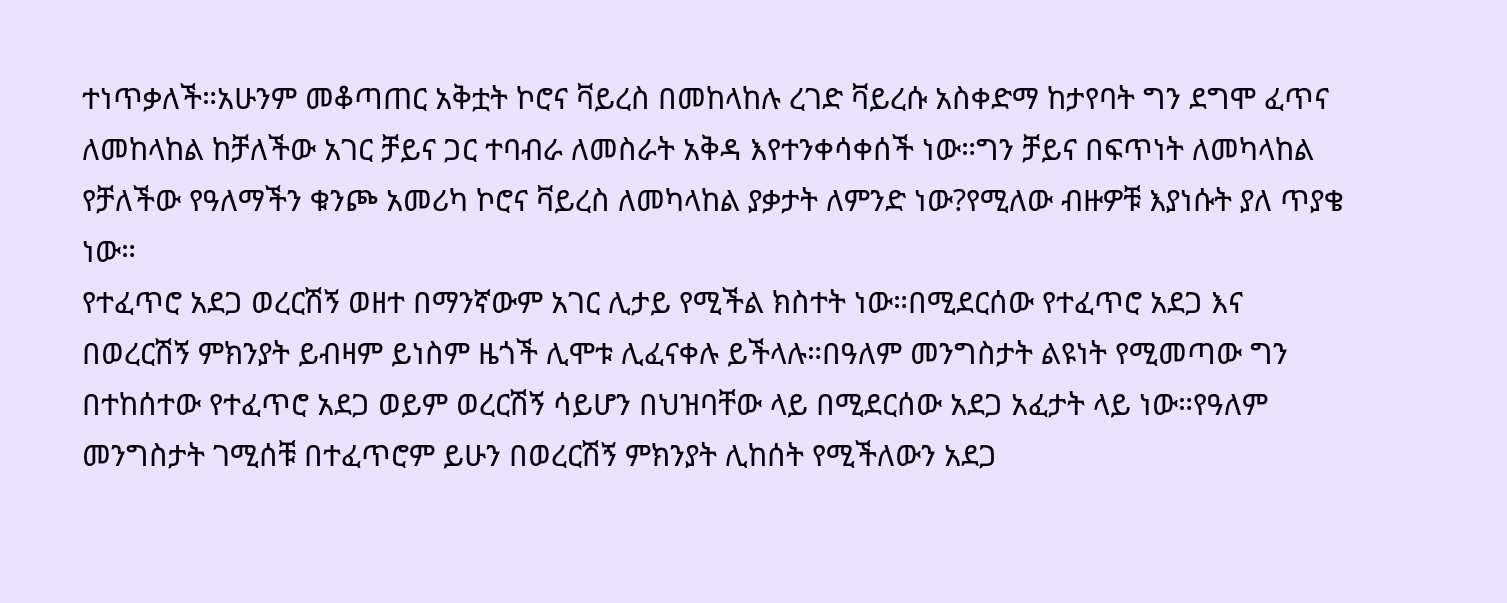ተነጥቃለች።አሁንም መቆጣጠር አቅቷት ኮሮና ቫይረስ በመከላከሉ ረገድ ቫይረሱ አስቀድማ ከታየባት ግን ደግሞ ፈጥና ለመከላከል ከቻለችው አገር ቻይና ጋር ተባብራ ለመስራት አቅዳ እየተንቀሳቀሰች ነው።ግን ቻይና በፍጥነት ለመካላከል የቻለችው የዓለማችን ቁንጮ አመሪካ ኮሮና ቫይረስ ለመካላከል ያቃታት ለምንድ ነው?የሚለው ብዙዎቹ እያነሱት ያለ ጥያቄ ነው።
የተፈጥሮ አደጋ ወረርሽኝ ወዘተ በማንኛውም አገር ሊታይ የሚችል ክስተት ነው።በሚደርሰው የተፈጥሮ አደጋ እና በወረርሽኝ ምክንያት ይብዛም ይነስም ዜጎች ሊሞቱ ሊፈናቀሉ ይችላሉ።በዓለም መንግስታት ልዩነት የሚመጣው ግን በተከሰተው የተፈጥሮ አደጋ ወይም ወረርሽኝ ሳይሆን በህዝባቸው ላይ በሚደርሰው አደጋ አፈታት ላይ ነው።የዓለም መንግስታት ገሚሰቹ በተፈጥሮም ይሁን በወረርሽኝ ምክንያት ሊከሰት የሚችለውን አደጋ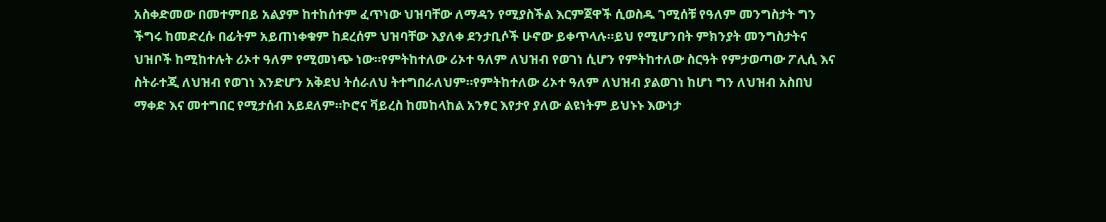አስቀድመው በመተምበይ አልያም ከተከሰተም ፈጥነው ህዝባቸው ለማዳን የሚያስችል እርምጀዋች ሲወስዱ ገሚሰቹ የዓለም መንግስታት ግን ችግሩ ከመድረሱ በፊትም አይጠነቀቁም ከደረሰም ህዝባቸው እያለቀ ደንታቢሶች ሁኖው ይቀጥላሉ።ይህ የሚሆንበት ምክንያት መንግስታትና ህዝቦች ከሚከተሉት ሪኦተ ዓለም የሚመነጭ ነው።የምትከተለው ሪኦተ ዓለም ለህዝብ የወገነ ሲሆን የምትከተለው ስርዓት የምታወጣው ፖሊሲ እና ስትራተጂ ለህዝብ የወገነ እንድሆን አቅደህ ትሰራለህ ትተግበራለህም።የምትከተለው ሪኦተ ዓለም ለህዝብ ያልወገነ ከሆነ ግን ለህዝብ አስበህ ማቀድ እና መተግበር የሚታሰብ አይደለም።ኮሮና ቫይረስ ከመከላከል አንፃር እየታየ ያለው ልዩነትም ይህኑኑ እውነታ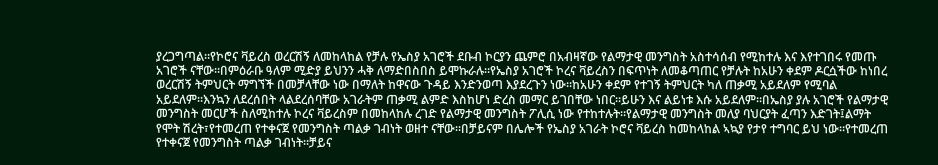ያረጋግጣል።የኮሮና ቫይረስ ወረርሽኝ ለመከላከል የቻሉ የኤስያ አገሮች ደቡብ ኮርያን ጨምሮ በአብዛኛው የልማታዊ መንግስት አስተሳሰብ የሚከተሉ እና እየተገበሩ የመጡ አገሮች ናቸው።በምዕራቡ ዓለም ሚድያ ይህንን ሓቅ ለማድበስበስ ይሞኩራሉ።የኤስያ አገሮች ኮረና ቫይረስን በፍጥነት ለመቆጣጠር የቻሉት ከአሁን ቀደም ዶርሷችው ከነበረ ወረርሽኝ ትምህርት ማግኘች በመቻላቸው ነው በማለት ከዋናው ጉዳይ እንድንወጣ እያደረጉን ነው።ከአሁን ቀደም የተገኝ ትምህርት ካለ ጠቃሚ አይደለም የሚባል አይደለም።እንኳን ለደረሰበት ላልደረሰባቸው አገራትም ጠቃሚ ልምድ እስከሆነ ድረስ መማር ይገበቸው ነበር።ይሁን እና ልይነቱ እሱ አይደለም።በኤስያ ያሉ አገሮች የልማታዊ መንግስት መርሆች ስለሚከተሉ ኮረና ቫይረስም በመከላከሉ ረገድ የልማታዊ መንግስት ፖሊሲ ነው የተከተሉት።የልማታዊ መንግስት መለያ ባህርያት ፈጣን እድገት፤ልማት የሞት ሽረት፣የተመረጠ የተቀናጀ የመንግስት ጣልቃ ገብነት ወዘተ ናቸው።በቻይናም በሌሎች የኤስያ አገራት ኮሮና ቫይረስ ከመከላከል ኣኳያ የታየ ተግባር ይህ ነው።የተመረጠ የተቀናጀ የመንግስት ጣልቃ ገብነት።ቻይና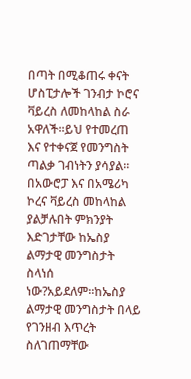በጣት በሚቆጠሩ ቀናት ሆስፒታሎች ገንብታ ኮሮና ቫይረስ ለመከላከል ስራ አዋለች።ይህ የተመረጠ እና የተቀናጀ የመንግስት ጣልቃ ገብነትን ያሳያል። በአውሮፓ እና በአሜሪካ ኮረና ቫይረስ መከላከል ያልቻሉበት ምክንያት እድገታቸው ከኤስያ ልማታዊ መንግስታት ስላነሰ ነው?አይደለም።ከኤስያ ልማታዊ መንግስታት በላይ የገንዘብ እጥረት ስለገጠማቸው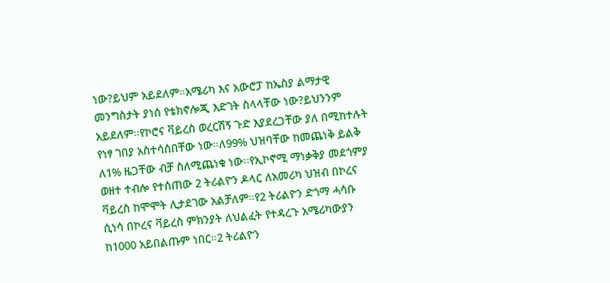ነው?ይህም አይደለም።አሜሪካ እና አውሮፓ ከኤስያ ልማታዊ መንግስታት ያነሰ የቴክኖሎጂ እድገት ስላላቸው ነው?ይህንንም አይደለም።የኮሮና ቫይረስ ወረርሽኝ ጉድ እያደረጋቸው ያለ በሚከተሉት የነፃ ገበያ አስተሳሰበቸው ነው።ለ99% ህዝባቸው ከመጨነቅ ይልቅ ለ1% ዜጋቸው ብቻ ስለሚጨነቁ ነው፡፡የኢኮኖሚ ማነቃቅያ መደጎምያ ወዘተ ተብሎ የተሰጠው 2 ትሪልዮን ዶላር ለአመሪካ ህዝብ በኮረና ቫይረስ ከሞሞት ሊታደገው አልቻለም።የ2 ትሪልዮን ድጎማ ሓሳቡ ሲነሳ በኮረና ቫይረስ ምክንያት ለህልፈት የተዳረጉ አሜሪካውያን ከ1000 አይበልጡም ነበር።2 ትሪልዮን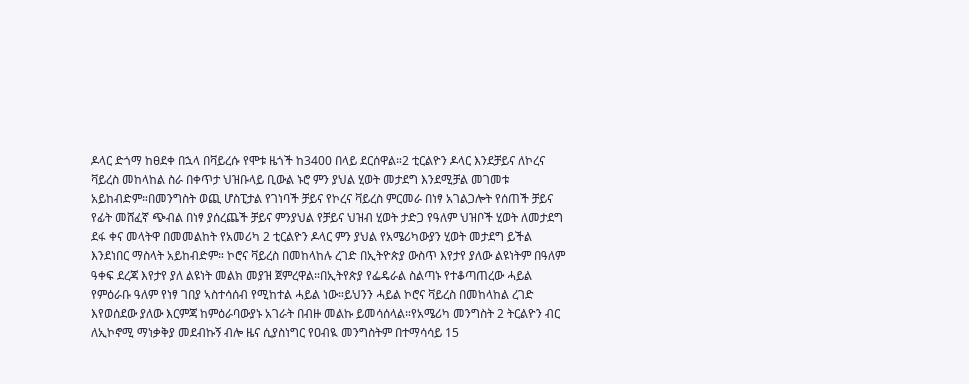ዶላር ድጎማ ከፀደቀ በኋላ በቫይረሱ የሞቱ ዜጎች ከ3400 በላይ ደርሰዋል።2 ቲርልዮን ዶላር እንደቻይና ለኮረና ቫይረስ መከላከል ስራ በቀጥታ ህዝቡላይ ቢውል ኑሮ ምን ያህል ሂወት መታደግ እንደሚቻል መገመቱ አይከብድም።በመንግስት ወጪ ሆስፒታል የገነባች ቻይና የኮረና ቫይረስ ምርመራ በነፃ አገልጋሎት የሰጠች ቻይና የፊት መሸፈኛ ጭብል በነፃ ያሰረጨች ቻይና ምንያህል የቻይና ህዝብ ሂወት ታድጋ የዓለም ህዝቦች ሂወት ለመታደግ ደፋ ቀና መላትዋ በመመልከት የአመሪካ 2 ቲርልዮን ዶላር ምን ያህል የአሜሪካውያን ሂወት መታደግ ይችል እንደነበር ማስላት አይከብድም። ኮሮና ቫይረስ በመከላከሉ ረገድ በኢትዮጵያ ውስጥ እየታየ ያለው ልዩነትም በዓለም ዓቀፍ ደረጃ እየታየ ያለ ልዩነት መልክ መያዝ ጀምረዋል።በኢትየጵያ የፌዴራል ስልጣኑ የተቆጣጠረው ሓይል የምዕራቡ ዓለም የነፃ ገበያ ኣስተሳሰብ የሚከተል ሓይል ነው።ይህንን ሓይል ኮሮና ቫይረስ በመከላከል ረገድ እየወሰደው ያለው እርምጃ ከምዕራባውያኑ አገራት በብዙ መልኩ ይመሳሰላል።የአሜሪካ መንግስት 2 ትርልዮን ብር ለኢኮኖሚ ማነቃቅያ መደብኩኝ ብሎ ዜና ሲያስነግር የዐብዪ መንግስትም በተማሳሳይ 15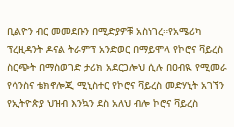ቢልዮን ብር መመደቡን በሚድያዎቹ አስነገረ።የአሜሪካ ፕረዚዳንት ዶናል ትራምፕ አንድወር በማይሞላ የኮሮና ቫይረስ ስርጭት በማስወገድ ታሪክ አደርጋሎህ ሲሉ በዐብዪ የሚመራ የሳንስና ቴክኖሎጂ ሚኒስተር የኮሮና ቫይረስ መድሃኒት አገኘን የኢትዮጵያ ህዝብ እንኳን ደስ አለህ ብሎ ኮሮና ቫይረስ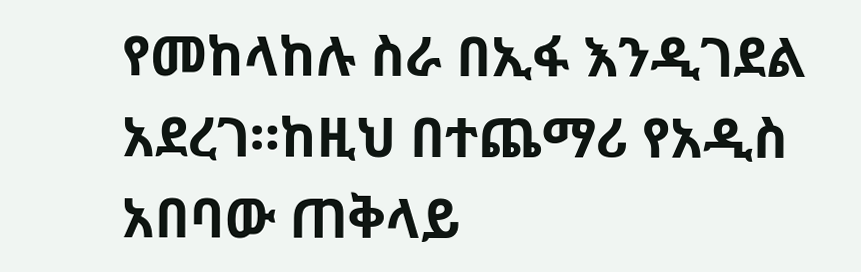የመከላከሉ ስራ በኢፋ እንዲገደል አደረገ።ከዚህ በተጨማሪ የአዲስ አበባው ጠቅላይ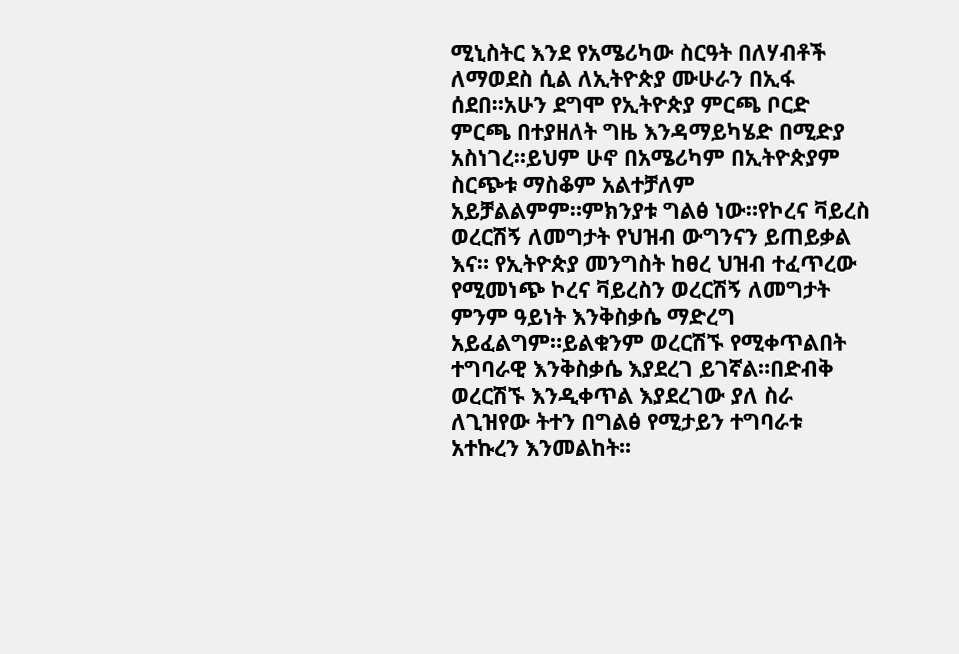ሚኒስትር እንደ የአሜሪካው ስርዓት በለሃብቶች ለማወደስ ሲል ለኢትዮጵያ ሙሁራን በኢፋ ሰደበ።አሁን ደግሞ የኢትዮጵያ ምርጫ ቦርድ ምርጫ በተያዘለት ግዜ እንዳማይካሄድ በሚድያ አስነገረ።ይህም ሁኖ በአሜሪካም በኢትዮጵያም ስርጭቱ ማስቆም አልተቻለም አይቻልልምም።ምክንያቱ ግልፅ ነው።የኮረና ቫይረስ ወረርሽኝ ለመግታት የህዝብ ውግንናን ይጠይቃል እና። የኢትዮጵያ መንግስት ከፀረ ህዝብ ተፈጥረው የሚመነጭ ኮረና ቫይረስን ወረርሽኝ ለመግታት ምንም ዓይነት እንቅስቃሴ ማድረግ አይፈልግም።ይልቁንም ወረርሽኙ የሚቀጥልበት ተግባራዊ እንቅስቃሴ እያደረገ ይገኛል።በድብቅ ወረርሽኙ እንዲቀጥል እያደረገው ያለ ስራ ለጊዝየው ትተን በግልፅ የሚታይን ተግባራቱ አተኩረን እንመልከት፡፡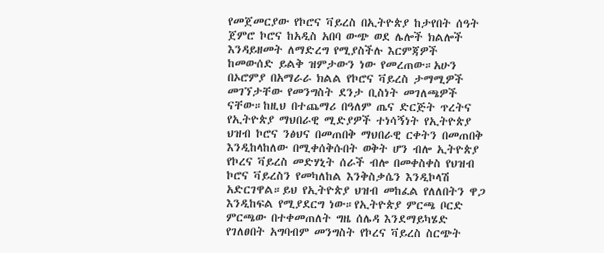የመጀመርያው የኮሮና ቫይረስ በኢትዮጵያ ከታየበት ሰዓት ጀምሮ ኮሮና ከአዲስ አበባ ውጭ ወደ ሌሎች ክልሎች እንዳይዘመት ለማድረግ የሚያስችሉ እርምጃዎች ከመውሰድ ይልቅ ዝምታውን ነው የመረጠው።አሁን በኦሮምያ በአማራራ ክልል የኮሮና ቫይረስ ታማሚዎች መገኘታቸው የመንግስት ደንታ ቢስነት መገለጫዎች ናቸው።ከዚህ በተጨማሪ በዓለም ጤና ድርጅት ጥረትና የኢትዮጵያ ማህበራዊ ሚድያዎች ተነሳኝነት የኢትዮጵያ ህዝብ ኮሮና ንፅህና በመጠበቅ ማህበራዊ ርቀትን በመጠበቅ እንዲከላከለው በሚቀሰቅሱበት ወቅት ሆን ብሎ ኢትዮጵያ የኮረና ቫይረስ መድሃኒት ሰራች ብሎ በመቀስቀስ የህዝብ ኮሮና ቫይረስን የመካለከል እንቅስቃሴን እንዲኮላሽ አድርገዋል።ይህ የኢትዮጵያ ህዝብ መከፈል የለለበትን ዋጋ እንዲከፍል የሚያደርግ ነው።የኢትዮጵያ ምርጫ ቦርድ ምርጫው በተቀመጠለት ግዜ ሰሌዳ እንደማይካሄድ የገለፀበት አግባብም መንግስት የኮረና ቫይረስ ስርጭት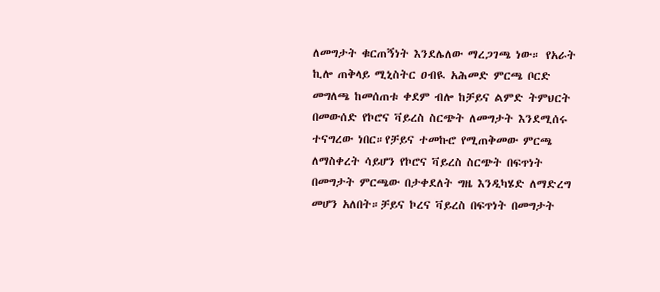ለመግታት ቁርጠኝነት እንደሌለው ማረጋገጫ ነው። የአራት ኪሎ ጠቅላይ ሚኒስትር ዐብዪ አሕመድ ምርጫ ቦርድ መግለጫ ከመሰጠቱ ቀደም ብሎ ከቻይና ልምድ ትምህርት በመውሰድ የኮሮና ቫይረስ ስርጭት ለመግታት እንደሚሰሩ ተናግረው ነበር።የቻይና ተመኩሮ የሚጠቅመው ምርጫ ለማስቀረት ሳይሆን የኮሮና ቫይረስ ስርጭት በፍጥነት በመግታት ምርጫው በታቀደለት ግዜ እንዲካሄድ ለማድረግ መሆን አለበት።ቻይና ኮረና ቫይረስ በፍጥነት በመግታት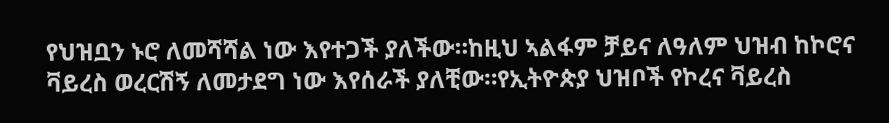የህዝቧን ኑሮ ለመሻሻል ነው እየተጋች ያለችው።ከዚህ ኣልፋም ቻይና ለዓለም ህዝብ ከኮሮና ቫይረስ ወረርሽኝ ለመታደግ ነው እየሰራች ያለቺው።የኢትዮጵያ ህዝቦች የኮረና ቫይረስ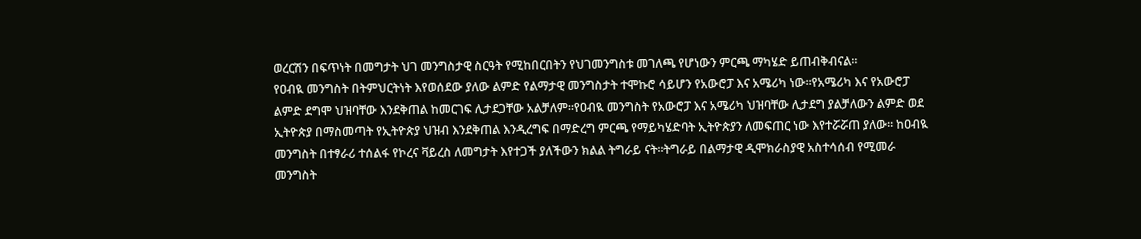ወረርሽን በፍጥነት በመግታት ህገ መንግስታዊ ስርዓት የሚከበርበትን የህገመንግስቱ መገለጫ የሆነውን ምርጫ ማካሄድ ይጠብቅብናል።
የዐብዪ መንግስት በትምህርትነት እየወሰደው ያለው ልምድ የልማታዊ መንግስታት ተሞኩሮ ሳይሆን የአውሮፓ እና አሜሪካ ነው።የአሜሪካ እና የአውሮፓ ልምድ ደግሞ ህዝባቸው እንደቅጠል ከመርገፍ ሊታደጋቸው አልቻለም።የዐብዪ መንግስት የአውሮፓ እና አሜሪካ ህዝባቸው ሊታደግ ያልቻለውን ልምድ ወደ ኢትዮጵያ በማስመጣት የኢትዮጵያ ህዝብ እንደቅጠል እንዲረግፍ በማድረግ ምርጫ የማይካሄድባት ኢትዮጵያን ለመፍጠር ነው እየተሯሯጠ ያለው። ከዐብዪ መንግስት በተፃራሪ ተሰልፋ የኮረና ቫይረስ ለመግታት እየተጋች ያለችውን ክልል ትግራይ ናት።ትግራይ በልማታዊ ዲሞክራስያዊ አስተሳሰብ የሚመራ መንግስት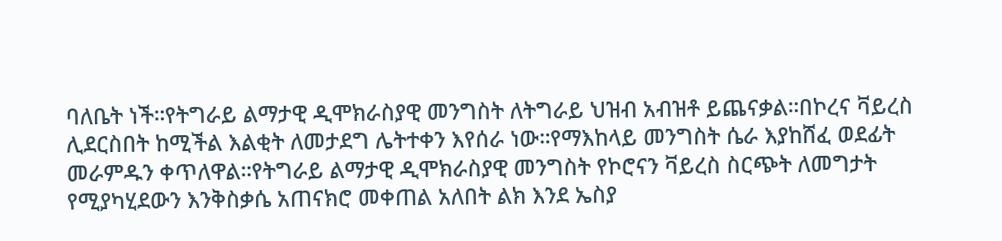ባለቤት ነች።የትግራይ ልማታዊ ዲሞክራስያዊ መንግስት ለትግራይ ህዝብ አብዝቶ ይጨናቃል።በኮረና ቫይረስ ሊደርስበት ከሚችል እልቂት ለመታደግ ሌትተቀን እየሰራ ነው።የማእከላይ መንግስት ሴራ እያከሸፈ ወደፊት መራምዱን ቀጥለዋል።የትግራይ ልማታዊ ዲሞክራስያዊ መንግስት የኮሮናን ቫይረስ ስርጭት ለመግታት የሚያካሂደውን እንቅስቃሴ አጠናክሮ መቀጠል አለበት ልክ እንደ ኤስያ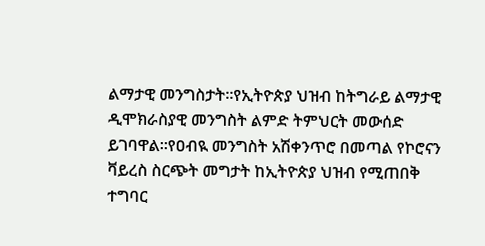ልማታዊ መንግስታት።የኢትዮጵያ ህዝብ ከትግራይ ልማታዊ ዲሞክራስያዊ መንግስት ልምድ ትምህርት መውሰድ ይገባዋል።የዐብዪ መንግስት አሽቀንጥሮ በመጣል የኮሮናን ቫይረስ ስርጭት መግታት ከኢትዮጵያ ህዝብ የሚጠበቅ ተግባር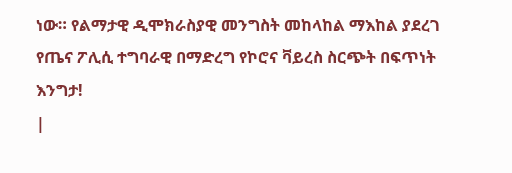ነው። የልማታዊ ዲሞክራስያዊ መንግስት መከላከል ማእከል ያደረገ የጤና ፖሊሲ ተግባራዊ በማድረግ የኮሮና ቫይረስ ስርጭት በፍጥነት እንግታ!
|